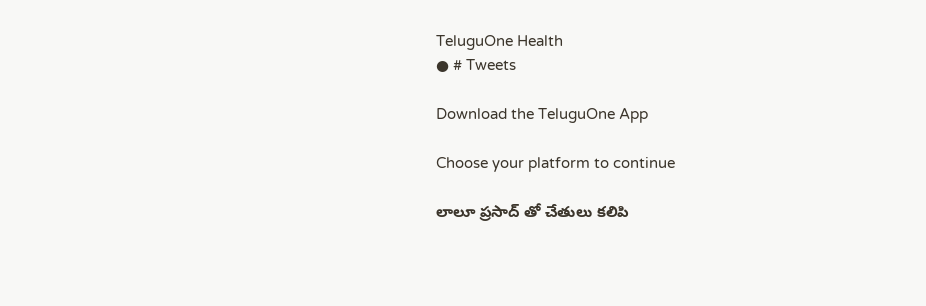TeluguOne Health
● # Tweets

Download the TeluguOne App

Choose your platform to continue

లాలూ ప్రసాద్ తో చేతులు కలిపి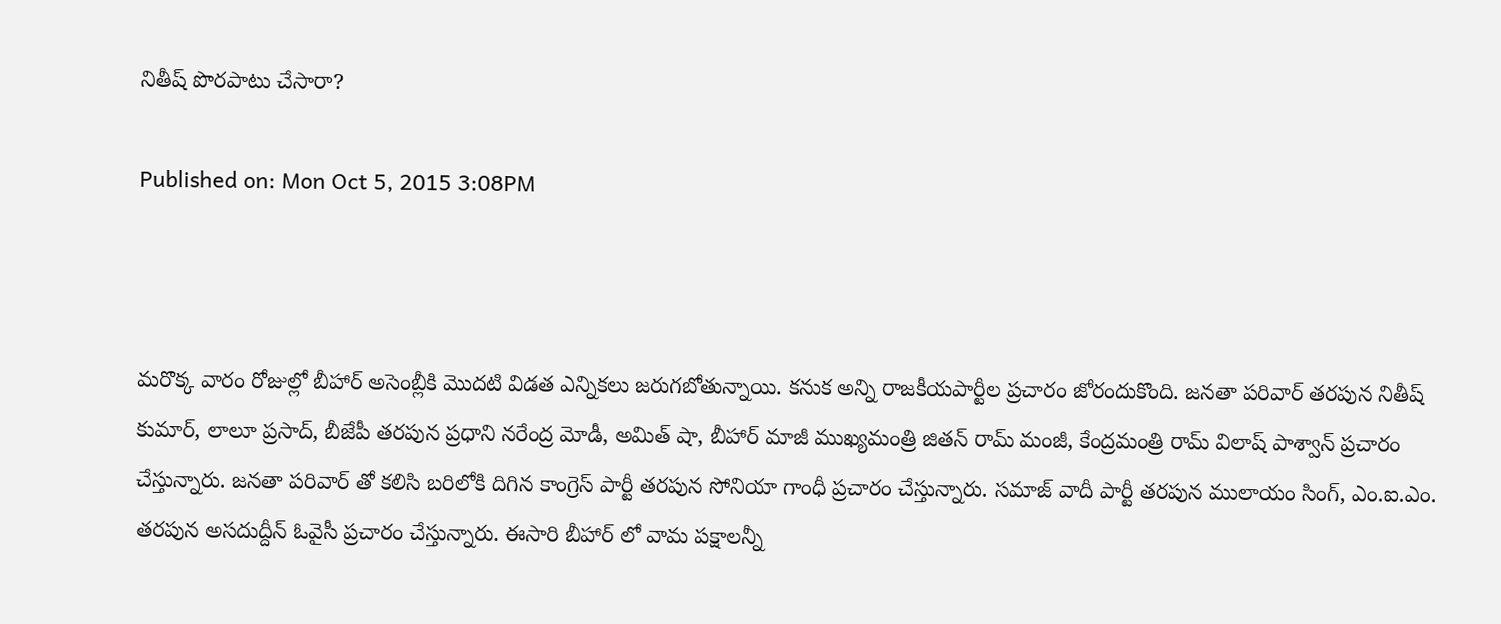నితీష్ పొరపాటు చేసారా?

Published on: Mon Oct 5, 2015 3:08PM



మరొక్క వారం రోజుల్లో బీహార్ అసెంబ్లీకి మొదటి విడత ఎన్నికలు జరుగబోతున్నాయి. కనుక అన్ని రాజకీయపార్టీల ప్రచారం జోరందుకొంది. జనతా పరివార్ తరపున నితీష్ కుమార్, లాలూ ప్రసాద్, బీజేపీ తరపున ప్రధాని నరేంద్ర మోడీ, అమిత్ షా, బీహార్ మాజీ ముఖ్యమంత్రి జితన్ రామ్ మంజీ, కేంద్రమంత్రి రామ్ విలాష్ పాశ్వాన్ ప్రచారం చేస్తున్నారు. జనతా పరివార్ తో కలిసి బరిలోకి దిగిన కాంగ్రెస్ పార్టీ తరపున సోనియా గాంధీ ప్రచారం చేస్తున్నారు. సమాజ్ వాదీ పార్టీ తరపున ములాయం సింగ్, ఎం.ఐ.ఎం. తరపున అసదుద్దీన్ ఓవైసీ ప్రచారం చేస్తున్నారు. ఈసారి బీహార్ లో వామ పక్షాలన్నీ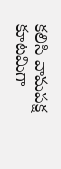కలిసి వామపక్ష కూటమిగా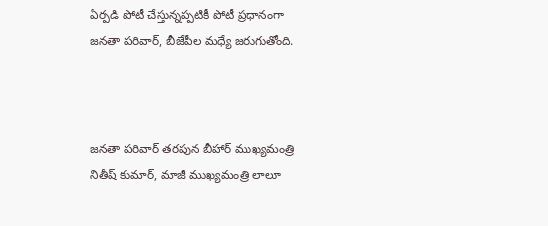ఏర్పడి పోటీ చేస్తున్నప్పటికీ పోటీ ప్రధానంగా జనతా పరివార్, బీజేపీల మధ్యే జరుగుతోంది.



జనతా పరివార్ తరపున బీహార్ ముఖ్యమంత్రి నితీష్ కుమార్, మాజీ ముఖ్యమంత్రి లాలూ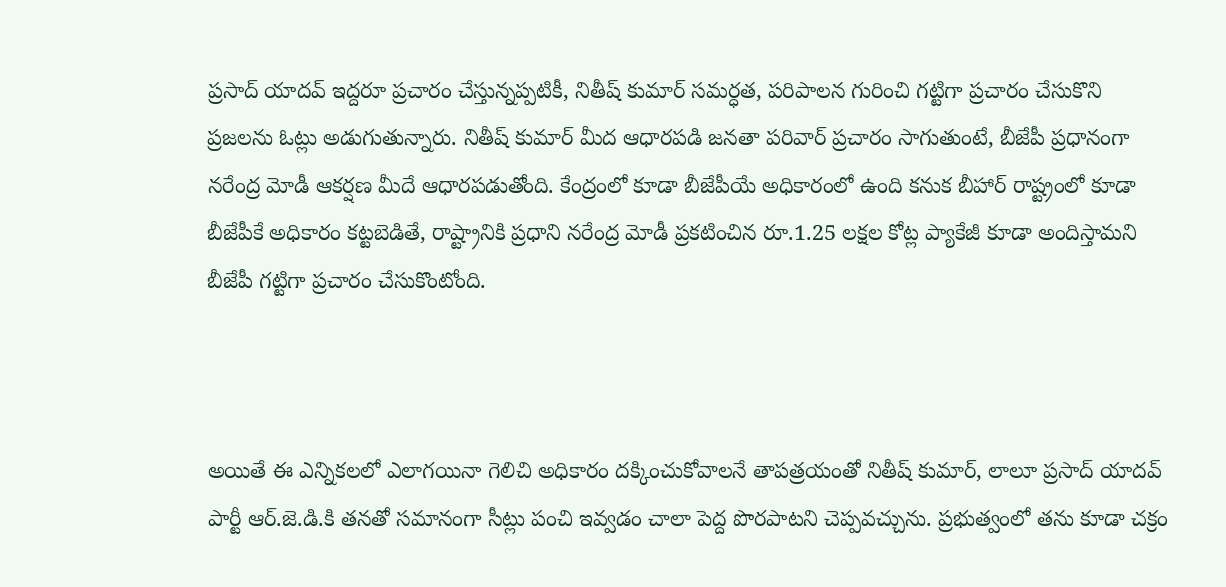ప్రసాద్ యాదవ్ ఇద్దరూ ప్రచారం చేస్తున్నప్పటికీ, నితీష్ కుమార్ సమర్ధత, పరిపాలన గురించి గట్టిగా ప్రచారం చేసుకొని ప్రజలను ఓట్లు అడుగుతున్నారు. నితీష్ కుమార్ మీద ఆధారపడి జనతా పరివార్ ప్రచారం సాగుతుంటే, బీజేపీ ప్రధానంగా నరేంద్ర మోడీ ఆకర్షణ మీదే ఆధారపడుతోంది. కేంద్రంలో కూడా బీజేపీయే అధికారంలో ఉంది కనుక బీహార్ రాష్ట్రంలో కూడా బీజేపీకే అధికారం కట్టబెడితే, రాష్ట్రానికి ప్రధాని నరేంద్ర మోడీ ప్రకటించిన రూ.1.25 లక్షల కోట్ల ప్యాకేజీ కూడా అందిస్తామని బీజేపీ గట్టిగా ప్రచారం చేసుకొంటోంది.



అయితే ఈ ఎన్నికలలో ఎలాగయినా గెలిచి అధికారం దక్కించుకోవాలనే తాపత్రయంతో నితీష్ కుమార్, లాలూ ప్రసాద్ యాదవ్ పార్టీ ఆర్.జె.డి.కి తనతో సమానంగా సీట్లు పంచి ఇవ్వడం చాలా పెద్ద పొరపాటని చెప్పవచ్చును. ప్రభుత్వంలో తను కూడా చక్రం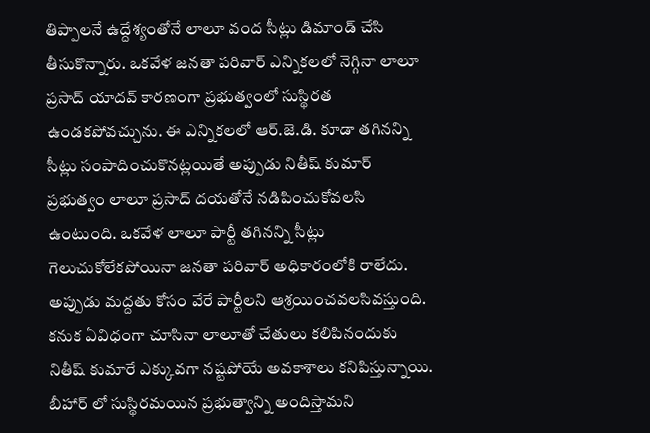తిప్పాలనే ఉద్దేశ్యంతోనే లాలూ వంద సీట్లు డిమాండ్ చేసి తీసుకొన్నారు. ఒకవేళ జనతా పరివార్ ఎన్నికలలో నెగ్గినా లాలూ ప్రసాద్ యాదవ్ కారణంగా ప్రభుత్వంలో సుస్థిరత ఉండకపోవచ్చును. ఈ ఎన్నికలలో ఆర్.జె.డి. కూడా తగినన్ని సీట్లు సంపాదించుకొనట్లయితే అప్పుడు నితీష్ కుమార్ ప్రభుత్వం లాలూ ప్రసాద్ దయతోనే నడిపించుకోవలసి ఉంటుంది. ఒకవేళ లాలూ పార్టీ తగినన్ని సీట్లు గెలుచుకోలేకపోయినా జనతా పరివార్ అధికారంలోకి రాలేదు. అప్పుడు మద్దతు కోసం వేరే పార్టీలని ఆశ్రయించవలసివస్తుంది. కనుక ఏవిధంగా చూసినా లాలూతో చేతులు కలిపినందుకు నితీష్ కుమారే ఎక్కువగా నష్టపోయే అవకాశాలు కనిపిస్తున్నాయి. బీహార్ లో సుస్థిరమయిన ప్రభుత్వాన్ని అందిస్తామని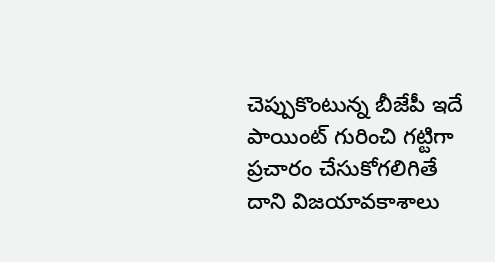చెప్పుకొంటున్న బీజేపీ ఇదే పాయింట్ గురించి గట్టిగా ప్రచారం చేసుకోగలిగితే దాని విజయావకాశాలు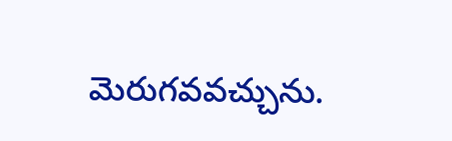మెరుగవవచ్చును.